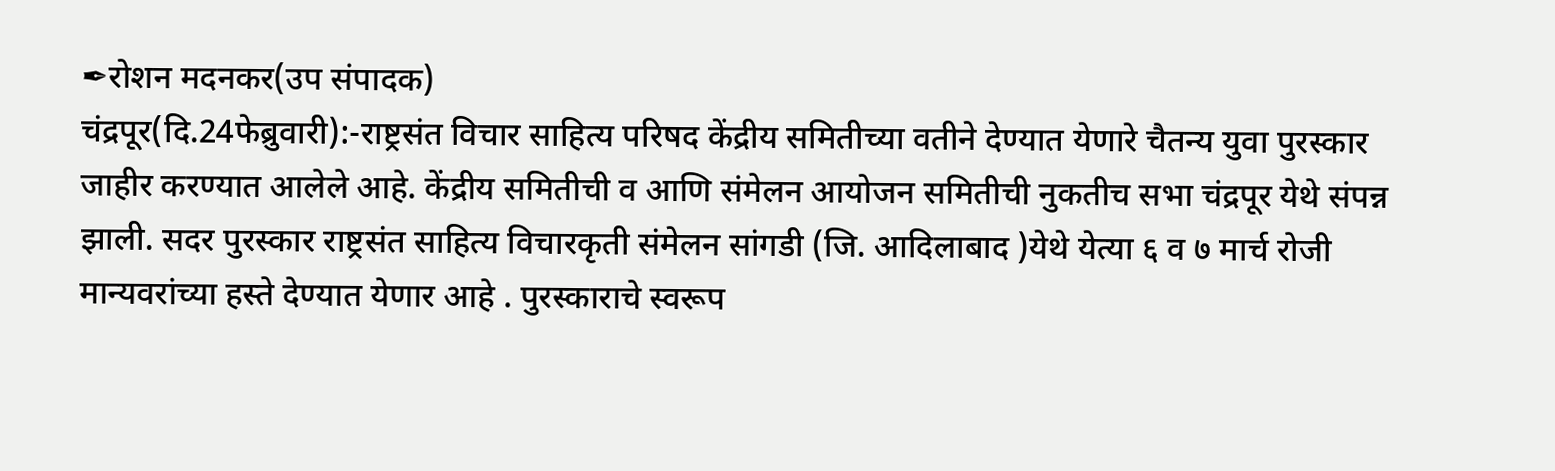✒रोशन मदनकर(उप संपादक)
चंद्रपूर(दि.24फेब्रुवारी):-राष्ट्रसंत विचार साहित्य परिषद केंद्रीय समितीच्या वतीने देण्यात येणारे चैतन्य युवा पुरस्कार जाहीर करण्यात आलेले आहे. केंद्रीय समितीची व आणि संमेलन आयोजन समितीची नुकतीच सभा चंद्रपूर येथे संपन्न झाली. सदर पुरस्कार राष्ट्रसंत साहित्य विचारकृती संमेलन सांगडी (जि. आदिलाबाद )येथे येत्या ६ व ७ मार्च रोजी मान्यवरांच्या हस्ते देण्यात येणार आहे . पुरस्काराचे स्वरूप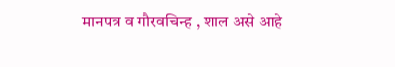मानपत्र व गौरवचिन्ह , शाल असे आहे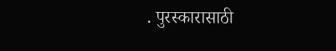. पुरस्कारासाठी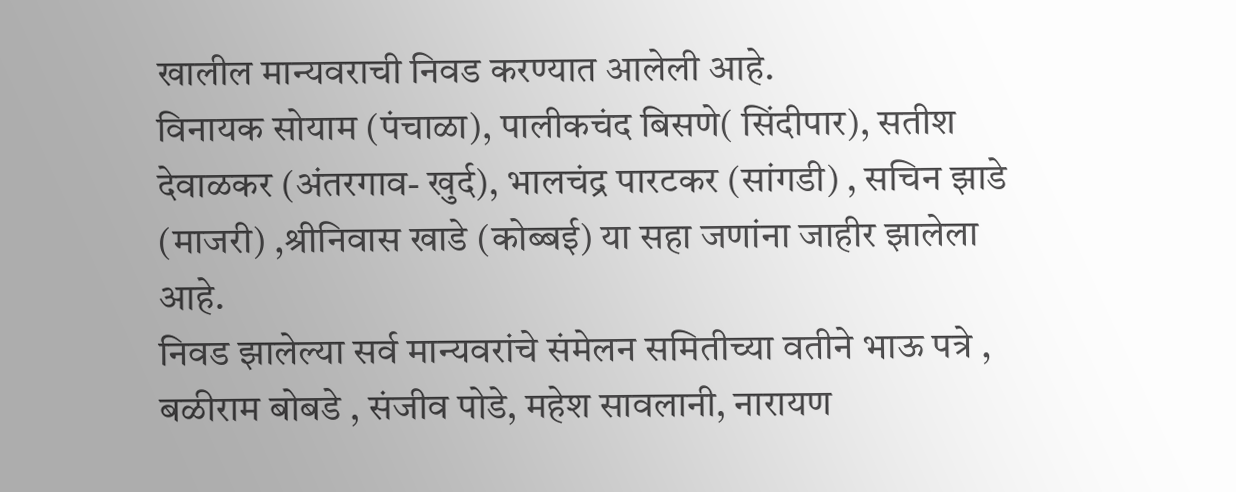खालील मान्यवराची निवड करण्यात आलेली आहे.
विनायक सोयाम (पंचाळा), पालीकचंद बिसणे( सिंदीपार), सतीश देवाळकर (अंतरगाव- खुर्द), भालचंद्र पारटकर (सांगडी) , सचिन झाडे (माजरी) ,श्रीनिवास खाडे (कोब्बई) या सहा जणांना जाहीर झालेला आहे.
निवड झालेल्या सर्व मान्यवरांचे संमेलन समितीच्या वतीने भाऊ पत्रे , बळीराम बोबडे , संजीव पोडे, महेश सावलानी, नारायण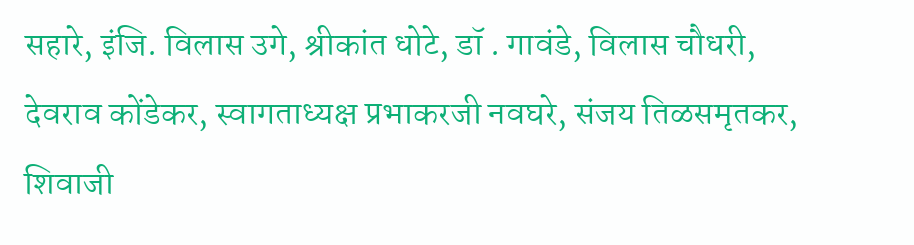सहारे, इंजि. विलास उगे, श्रीकांत धोटे, डॉ . गावंडे, विलास चौधरी, देवराव कोंडेकर, स्वागताध्यक्ष प्रभाकरजी नवघरे, संजय तिळसमृतकर, शिवाजी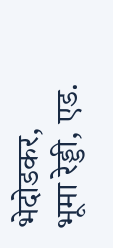भेदोडकर, भूमा रेड्डी, एड.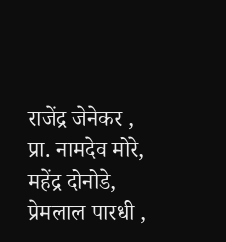राजेंद्र जेनेकर , प्रा. नामदेव मोरे, महेंद्र दोनोडे, प्रेमलाल पारधी ,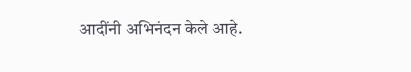आदींनी अभिनंदन केले आहे.